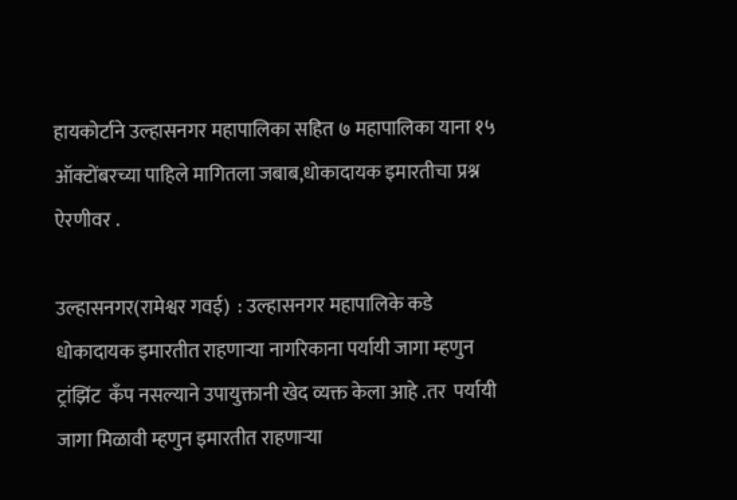हायकोर्टाने उल्हासनगर महापालिका सहित ७ महापालिका याना १५ ऑक्टोंबरच्या पाहिले मागितला जबाब,धोकादायक इमारतीचा प्रश्न ऐरणीवर .

उल्हासनगर(रामेश्वर गवई)  : उल्हासनगर महापालिके कडे   धोकादायक इमारतीत राहणाऱ्या नागरिकाना पर्यायी जागा म्हणुन  ट्रांझिंट  कॅंप नसल्याने उपायुक्तानी खेद व्यक्त केला आहे .तर  पर्यायी जागा मिळावी म्हणुन इमारतीत राहणाऱ्या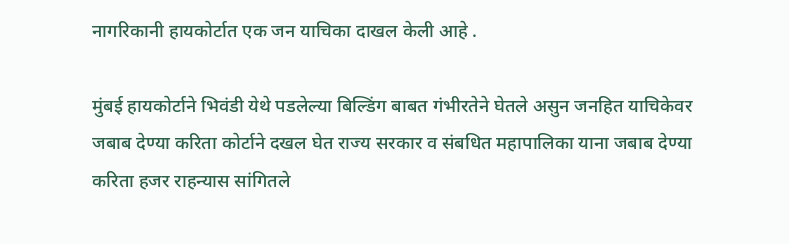नागरिकानी हायकोर्टात एक जन याचिका दाखल केली आहे .

मुंबई हायकोर्टाने भिवंडी येथे पडलेल्या बिल्डिंग बाबत गंभीरतेने घेतले असुन जनहित याचिकेवर जबाब देण्या करिता कोर्टाने दखल घेत राज्य सरकार व संबधित महापालिका याना जबाब देण्या करिता हजर राहन्यास सांगितले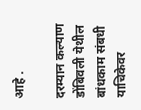आहे .

दरम्यान कल्याण डोंबिवली येथील बांधकाम संबधी याचिकेवर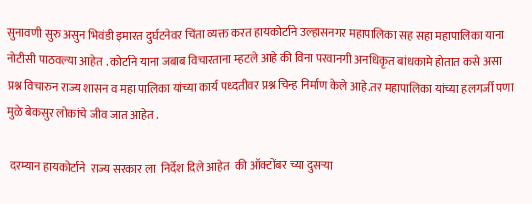सुनावणी सुरु असुन भिवंडी इमारत दुर्घटनेवर चिंता व्यक्त करत हायकोर्टाने उल्हासनगर महापालिका सह सहा महापालिका याना नोटीसी पाठवल्या आहेत . कोर्टाने याना जबाब विचारताना म्हटले आहे की विना परवानगी अनधिकृत बांधकामे होतात कसे असा प्रश्न विचारुन राज्य शासन व महा पालिका यांच्या कार्य पध्दतीवर प्रश्न चिन्ह निर्माण केले आहे.तर महापालिका यांच्या हलगर्जी पणा मुळे बेकसुर लोकांचे जीव जात आहेत .

 दरम्यान हायकोर्टाने  राज्य सरकार ला  निर्देश दिले आहेत  की ऑक्टोंबर च्या दुसऱ्या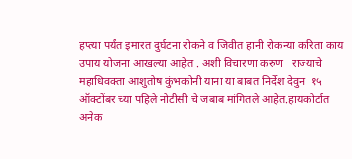हप्त्या पर्यंत इमारत दुर्घटना रोकने व जिवीत हानी रोकन्या करिता काय  उपाय योजना आखल्या आहेत . अशी विचारणा करुण   राज्याचे   महाधिवक्ता आशुतोष कुंभकोनी याना या बाबत निर्देश देवुन  १५  ऑक्टोंबर च्या पहिले नोटीसी चे जबाब मांगितले आहेत.हायकोर्टात अनेक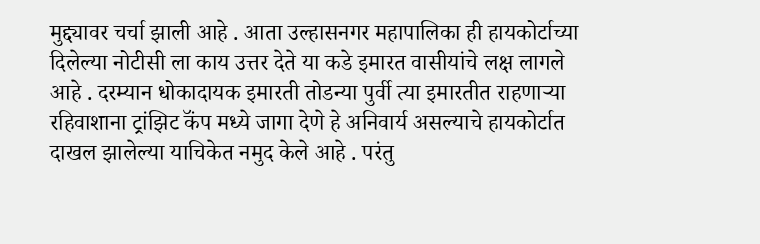मुद्द्यावर चर्चा झाली आहे . आता उल्हासनगर महापालिका ही हायकोर्टाच्या दिलेल्या नोटीसी ला काय उत्तर देते या कडे इमारत वासीयांचे लक्ष लागले आहे . दरम्यान धोकादायक इमारती तोडन्या पुर्वी त्या इमारतीत राहणाऱ्या रहिवाशाना ट्रांझिट कॅंप मध्ये जागा देणे हे अनिवार्य असल्याचे हायकोर्टात दाखल झालेल्या याचिकेत नमुद केले आहे . परंतु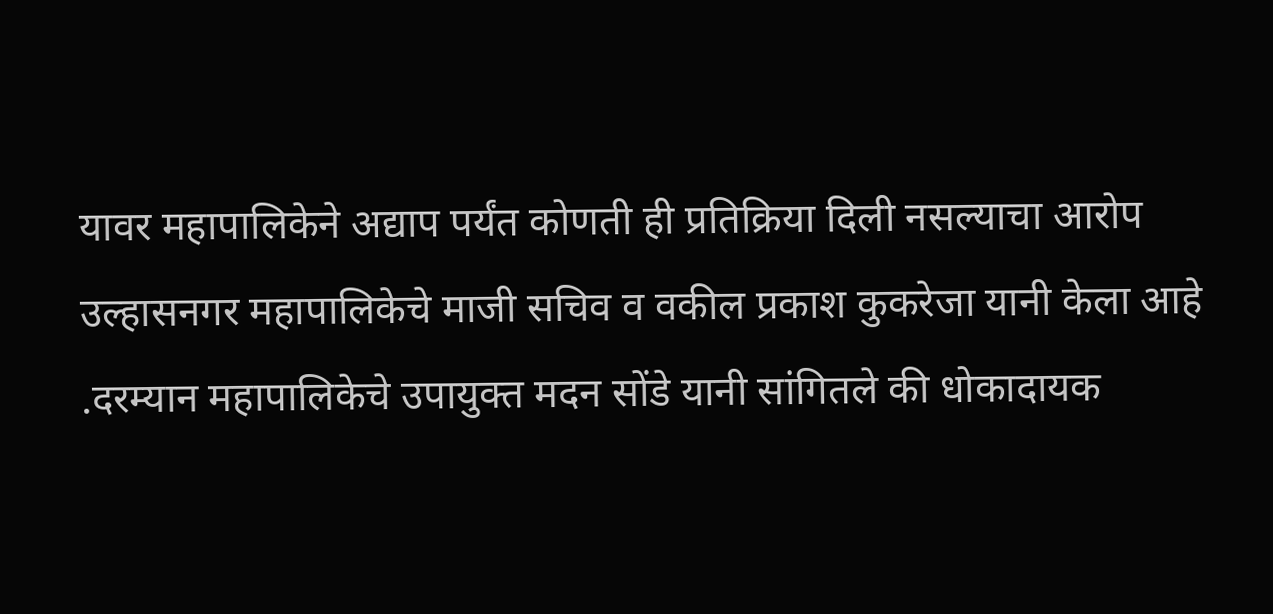यावर महापालिकेने अद्याप पर्यंत कोणती ही प्रतिक्रिया दिली नसल्याचा आरोप उल्हासनगर महापालिकेचे माजी सचिव व वकील प्रकाश कुकरेजा यानी केला आहे .दरम्यान महापालिकेचे उपायुक्त मदन सोंडे यानी सांगितले की धोकादायक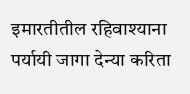इमारतीतील रहिवाश्याना पर्यायी जागा देन्या करिता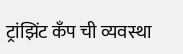ट्रांझिंट कॅंप ची व्यवस्था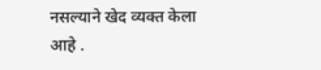नसल्याने खेद व्यक्त केला आहे .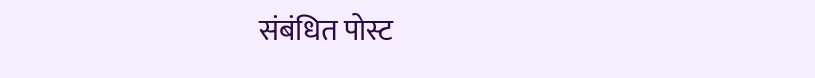संबंधित पोस्ट